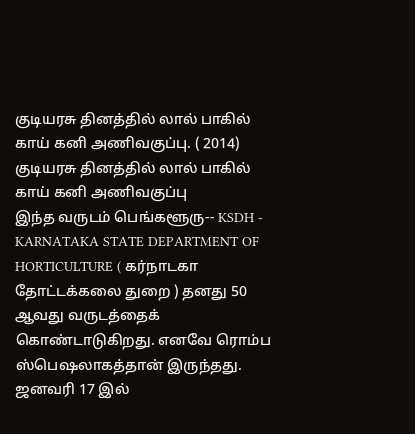குடியரசு தினத்தில் லால் பாகில் காய் கனி அணிவகுப்பு. ( 2014)
குடியரசு தினத்தில் லால் பாகில் காய் கனி அணிவகுப்பு
இந்த வருடம் பெங்களூரு-- KSDH - KARNATAKA STATE DEPARTMENT OF HORTICULTURE ( கர்நாடகா தோட்டக்கலை துறை ) தனது 50 ஆவது வருடத்தைக் கொண்டாடுகிறது. எனவே ரொம்ப ஸ்பெஷலாகத்தான் இருந்தது.
ஜனவரி 17 இல்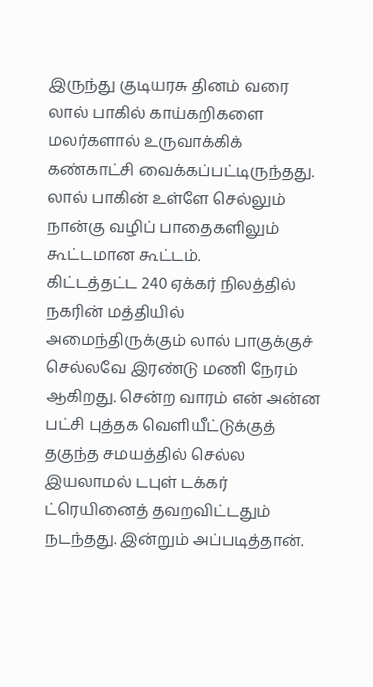இருந்து குடியரசு தினம் வரை லால் பாகில் காய்கறிகளை மலர்களால் உருவாக்கிக் கண்காட்சி வைக்கப்பட்டிருந்தது. லால் பாகின் உள்ளே செல்லும் நான்கு வழிப் பாதைகளிலும் கூட்டமான கூட்டம்.
கிட்டத்தட்ட 240 ஏக்கர் நிலத்தில் நகரின் மத்தியில் அமைந்திருக்கும் லால் பாகுக்குச் செல்லவே இரண்டு மணி நேரம் ஆகிறது. சென்ற வாரம் என் அன்ன பட்சி புத்தக வெளியீட்டுக்குத் தகுந்த சமயத்தில் செல்ல இயலாமல் டபுள் டக்கர் ட்ரெயினைத் தவறவிட்டதும் நடந்தது. இன்றும் அப்படித்தான்.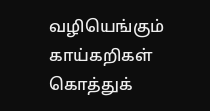வழியெங்கும் காய்கறிகள் கொத்துக்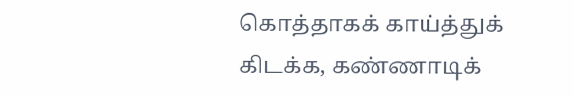கொத்தாகக் காய்த்துக் கிடக்க, கண்ணாடிக்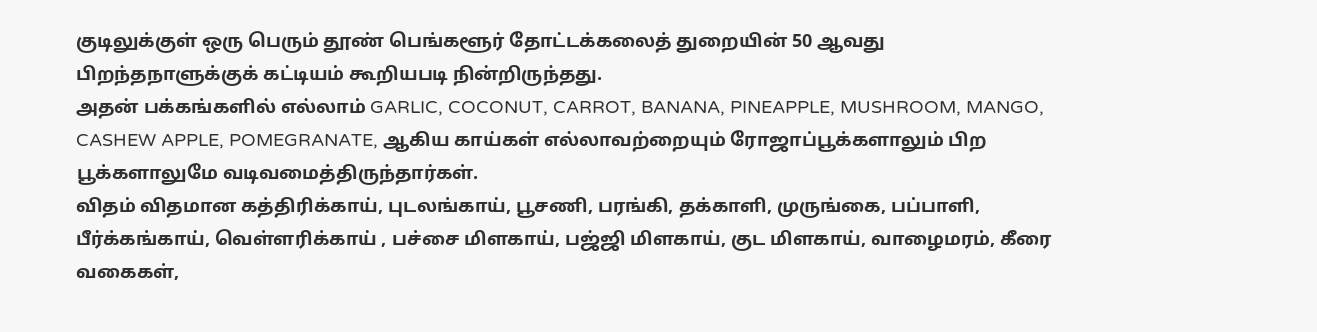குடிலுக்குள் ஒரு பெரும் தூண் பெங்களூர் தோட்டக்கலைத் துறையின் 50 ஆவது பிறந்தநாளுக்குக் கட்டியம் கூறியபடி நின்றிருந்தது.
அதன் பக்கங்களில் எல்லாம் GARLIC, COCONUT, CARROT, BANANA, PINEAPPLE, MUSHROOM, MANGO, CASHEW APPLE, POMEGRANATE, ஆகிய காய்கள் எல்லாவற்றையும் ரோஜாப்பூக்களாலும் பிற பூக்களாலுமே வடிவமைத்திருந்தார்கள்.
விதம் விதமான கத்திரிக்காய், புடலங்காய், பூசணி, பரங்கி, தக்காளி, முருங்கை, பப்பாளி, பீர்க்கங்காய், வெள்ளரிக்காய் , பச்சை மிளகாய், பஜ்ஜி மிளகாய், குட மிளகாய், வாழைமரம், கீரை வகைகள்,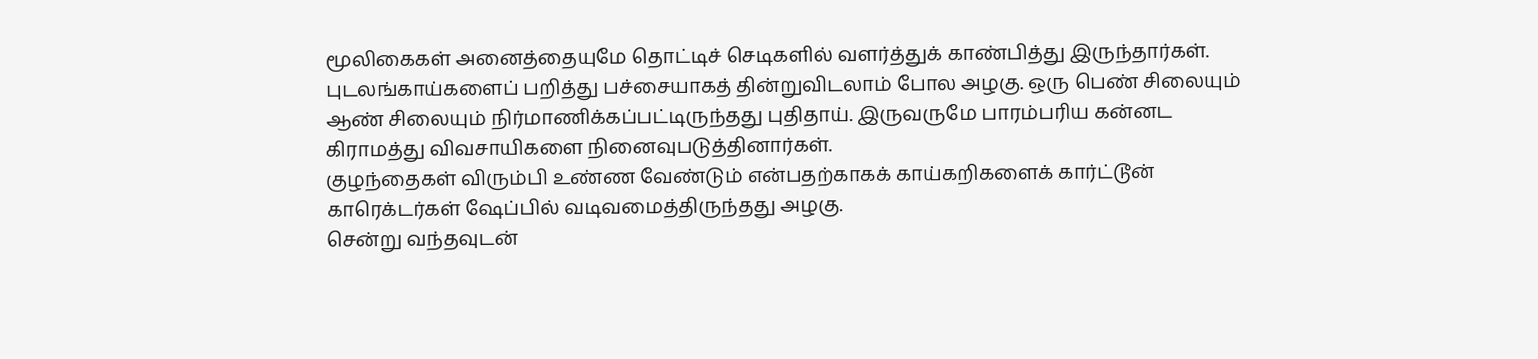மூலிகைகள் அனைத்தையுமே தொட்டிச் செடிகளில் வளர்த்துக் காண்பித்து இருந்தார்கள்.
புடலங்காய்களைப் பறித்து பச்சையாகத் தின்றுவிடலாம் போல அழகு. ஒரு பெண் சிலையும் ஆண் சிலையும் நிர்மாணிக்கப்பட்டிருந்தது புதிதாய். இருவருமே பாரம்பரிய கன்னட கிராமத்து விவசாயிகளை நினைவுபடுத்தினார்கள்.
குழந்தைகள் விரும்பி உண்ண வேண்டும் என்பதற்காகக் காய்கறிகளைக் கார்ட்டூன் காரெக்டர்கள் ஷேப்பில் வடிவமைத்திருந்தது அழகு.
சென்று வந்தவுடன்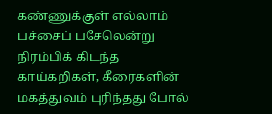கண்ணுக்குள் எல்லாம் பச்சைப் பசேலென்று நிரம்பிக் கிடந்த காய்கறிகள், கீரைகளின் மகத்துவம் புரிந்தது போல்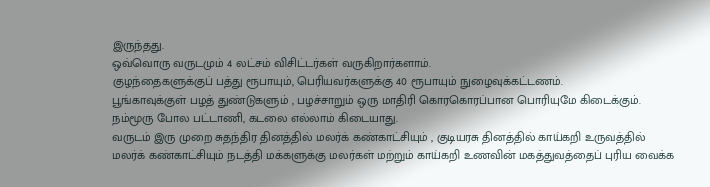இருந்தது.
ஒவ்வொரு வருடமும் 4 லட்சம் விசிட்டர்கள் வருகிறார்களாம்.
குழந்தைகளுக்குப் பத்து ரூபாயும், பெரியவர்களுக்கு 40 ரூபாயும் நுழைவுக்கட்டணம்.
பூங்காவுக்குள் பழத் துண்டுகளும் , பழச்சாறும் ஒரு மாதிரி கொரகொரப்பான பொரியுமே கிடைக்கும். நம்மூரு போல பட்டாணி, கடலை எல்லாம் கிடையாது.
வருடம் இரு முறை சுதந்திர தினத்தில் மலர்க் கண்காட்சியும் , குடியரசு தினத்தில் காய்கறி உருவத்தில் மலர்க் கண்காட்சியும் நடத்தி மக்களுக்கு மலர்கள் மற்றும் காய்கறி உணவின் மகத்துவத்தைப் புரிய வைக்க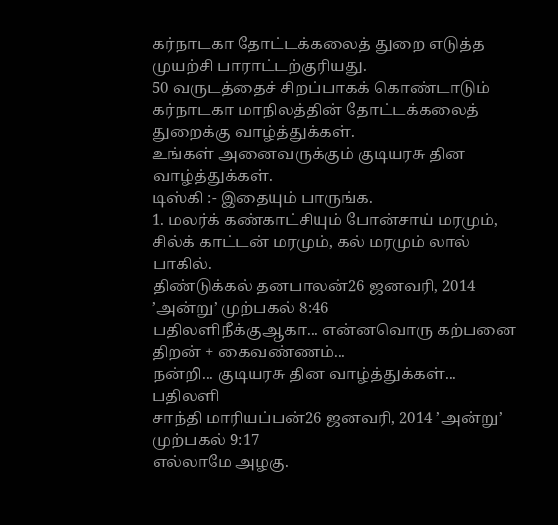கர்நாடகா தோட்டக்கலைத் துறை எடுத்த முயற்சி பாராட்டற்குரியது.
50 வருடத்தைச் சிறப்பாகக் கொண்டாடும் கர்நாடகா மாநிலத்தின் தோட்டக்கலைத் துறைக்கு வாழ்த்துக்கள்.
உங்கள் அனைவருக்கும் குடியரசு தின வாழ்த்துக்கள்.
டிஸ்கி :- இதையும் பாருங்க.
1. மலர்க் கண்காட்சியும் போன்சாய் மரமும், சில்க் காட்டன் மரமும், கல் மரமும் லால் பாகில்.
திண்டுக்கல் தனபாலன்26 ஜனவரி, 2014 ’அன்று’ முற்பகல் 8:46
பதிலளிநீக்குஆகா... என்னவொரு கற்பனை திறன் + கைவண்ணம்...
நன்றி... குடியரசு தின வாழ்த்துக்கள்...
பதிலளி
சாந்தி மாரியப்பன்26 ஜனவரி, 2014 ’அன்று’ முற்பகல் 9:17
எல்லாமே அழகு.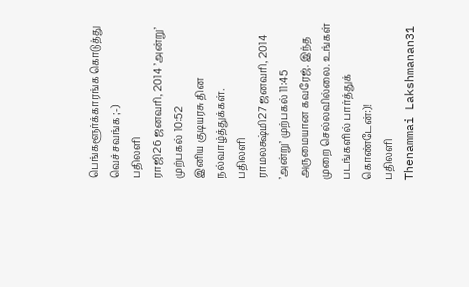பெங்களூர்க்காரங்க கொடுத்து வெச்சவங்க ;-)
பதிலளி
ராஜி26 ஜனவரி, 2014 ’அன்று’ முற்பகல் 10:52
இனிய குடியரசு தின நல்வாழ்த்துக்கள்.
பதிலளி
ராமலக்ஷ்மி27 ஜனவரி, 2014 ’அன்று’ முற்பகல் 11:45
அருமையான கவரேஜ். இந்த முறை செல்லவில்லை. உங்கள் படங்களில் பார்த்துக் கொண்டேன்:)!
பதிலளி
Thenammai Lakshmanan31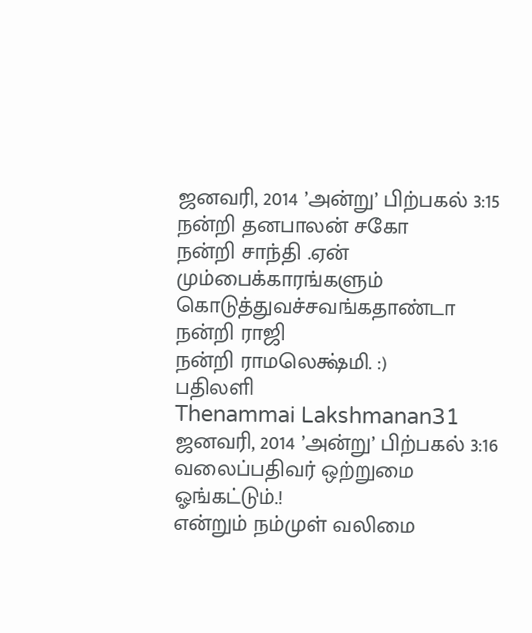ஜனவரி, 2014 ’அன்று’ பிற்பகல் 3:15
நன்றி தனபாலன் சகோ
நன்றி சாந்தி .ஏன் மும்பைக்காரங்களும் கொடுத்துவச்சவங்கதாண்டா
நன்றி ராஜி
நன்றி ராமலெக்ஷ்மி. :)
பதிலளி
Thenammai Lakshmanan31 ஜனவரி, 2014 ’அன்று’ பிற்பகல் 3:16
வலைப்பதிவர் ஒற்றுமை ஓங்கட்டும்.!
என்றும் நம்முள் வலிமை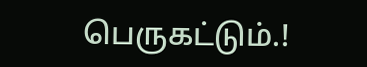பெருகட்டும்.!